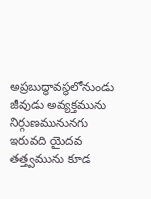అప్రబుద్ధావస్థలోనుండు జీవుడు అవ్యక్తమును నిర్గుణమునునగు ఇరువది యైదవ తత్త్వమును కూడ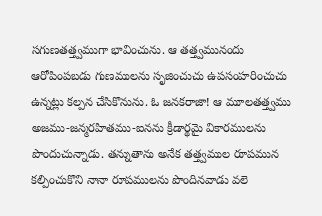సగుణతత్త్వముగా భావించును. ఆ తత్త్వమునందు ఆరోపింపబడు గుణములను సృజించుచు ఉపసంహరించుచు ఉన్నట్లు కల్పన చేసికొనును. ఓ జనకరాజా! ఆ మూలతత్త్వము అజము-జన్మరహితము-ఐనను క్రీడార్థమై వికారములను పొందుచున్నాడు. తన్నుతాను అనేక తత్త్వముల రూపమున కల్పించుకొని నానా రూపములను పొందినవాడు వలె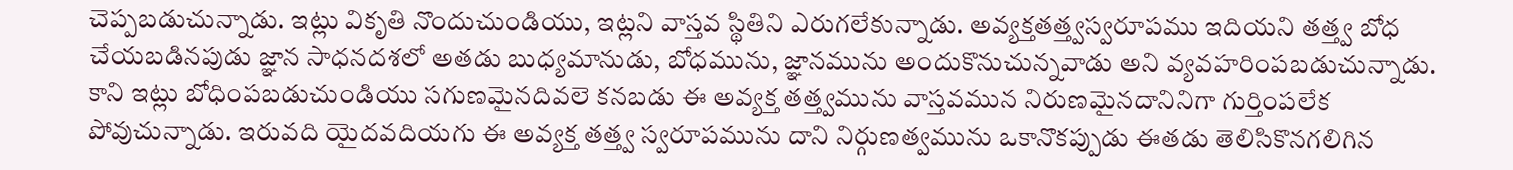చెప్పబడుచున్నాడు. ఇట్లు వికృతి నొందుచుండియు, ఇట్లని వాస్తవ స్థితిని ఎరుగలేకున్నాడు. అవ్యక్తతత్త్వస్వరూపము ఇదియని తత్త్వ బోధ చేయబడినపుడు జ్ఞాన సాధనదశలో అతడు బుధ్యమానుడు, బోధమును, జ్ఞానమును అందుకొనుచున్నవాడు అని వ్యవహరింపబడుచున్నాడు. కాని ఇట్లు బోధింపబడుచుండియు సగుణమైనదివలె కనబడు ఈ అవ్యక్త తత్త్వమును వాస్తవమున నిరుణమైనదానినిగా గుర్తింపలేక పోవుచున్నాడు. ఇరువది యైదవదియగు ఈ అవ్యక్త తత్త్వ స్వరూపమును దాని నిర్గుణత్వమును ఒకానొకప్పుడు ఈతడు తెలిసికొనగలిగిన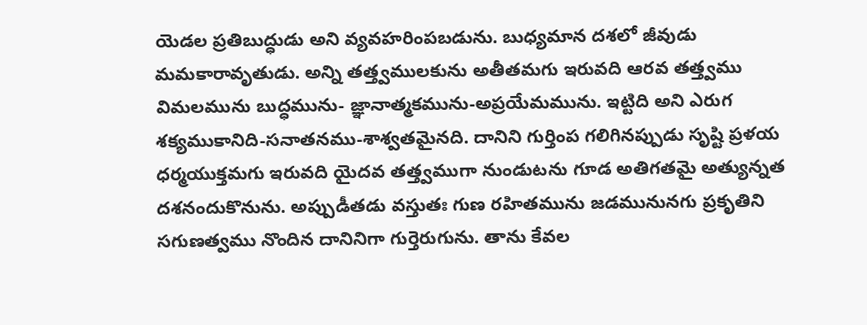యెడల ప్రతిబుద్ధుడు అని వ్యవహరింపబడును. బుధ్యమాన దశలో జీవుడు మమకారావృతుడు. అన్ని తత్త్వములకును అతీతమగు ఇరువది ఆరవ తత్త్వము విమలమును బుద్ధమును- జ్ఞానాత్మకమును-అప్రయేమమును. ఇట్టిది అని ఎరుగ శక్యముకానిది-సనాతనము-శాశ్వతమైనది. దానిని గుర్తింప గలిగినప్పుడు సృష్టి ప్రళయ ధర్మయుక్తమగు ఇరువది యైదవ తత్త్వముగా నుండుటను గూడ అతిగతమై అత్యున్నత దశనందుకొనును. అప్పుడీతడు వస్తుతః గుణ రహితమును జడమునునగు ప్రకృతిని సగుణత్వము నొందిన దానినిగా గుర్తెరుగును. తాను కేవల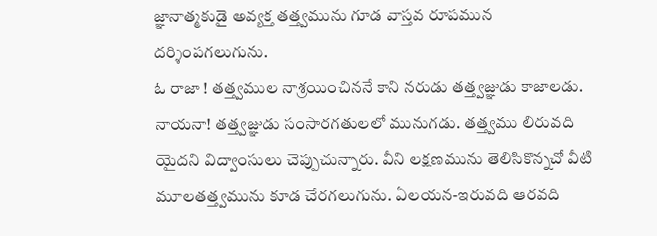జ్ఞానాత్మకుడై అవ్యక్త తత్త్వమును గూడ వాస్తవ రూపమున దర్శింపగలుగును.
ఓ రాజా ! తత్త్వముల నాశ్రయించిననే కాని నరుడు తత్త్వజ్ఞుడు కాజాలడు. నాయనా! తత్త్వజ్ఞుడు సంసారగతులలో మునుగడు. తత్త్వము లిరువది యైదని విద్వాంసులు చెప్పుచున్నారు. వీని లక్షణమును తెలిసికొన్నచో వీటి మూలతత్త్వమును కూడ చేరగలుగును. ఏలయన-ఇరువది ఆరవది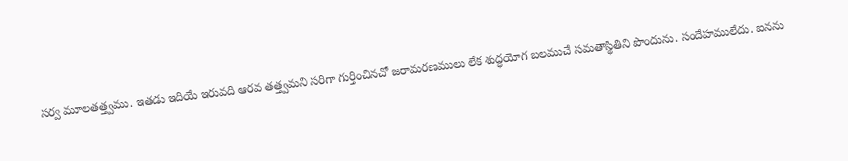సర్వ మూలతత్త్వము. ఇతడు ఇదియే ఇరువది ఆరవ తత్త్వమని సరిగా గుర్తించినచో జరామరణములు లేక శుద్ధయోగ బలముచే సమతాస్థితిని పొందును. సందేహములేదు. ఐనను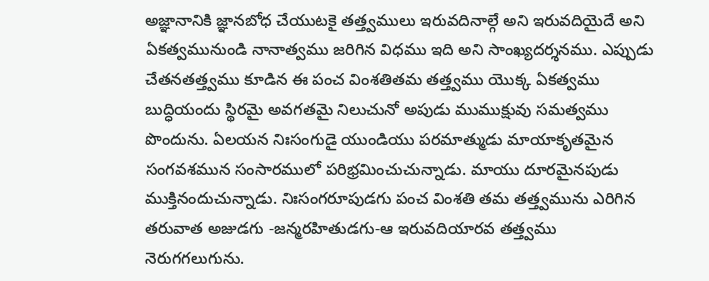అజ్ఞానానికి జ్ఞానబోధ చేయుటకై తత్త్వములు ఇరువదినాల్గే అని ఇరువదియైదే అని ఏకత్వమునుండి నానాత్వము జరిగిన విధము ఇది అని సాంఖ్యదర్శనము. ఎప్పుడు చేతనతత్త్వము కూడిన ఈ పంచ వింశతితమ తత్త్వము యొక్క ఏకత్వము బుద్ధియందు స్థిరమై అవగతమై నిలుచునో అపుడు ముముక్షువు సమత్వము పొందును. ఏలయన నిఃసంగుడై యుండియు పరమాత్ముడు మాయాకృతమైన సంగవశమున సంసారములో పరిభ్రమించుచున్నాడు. మాయు దూరమైనపుడు ముక్తినందుచున్నాడు. నిఃసంగరూపుడగు పంచ వింశతి తమ తత్త్వమును ఎరిగిన తరువాత అజుడగు -జన్మరహితుడగు-ఆ ఇరువదియారవ తత్త్వము నెరుగగలుగును.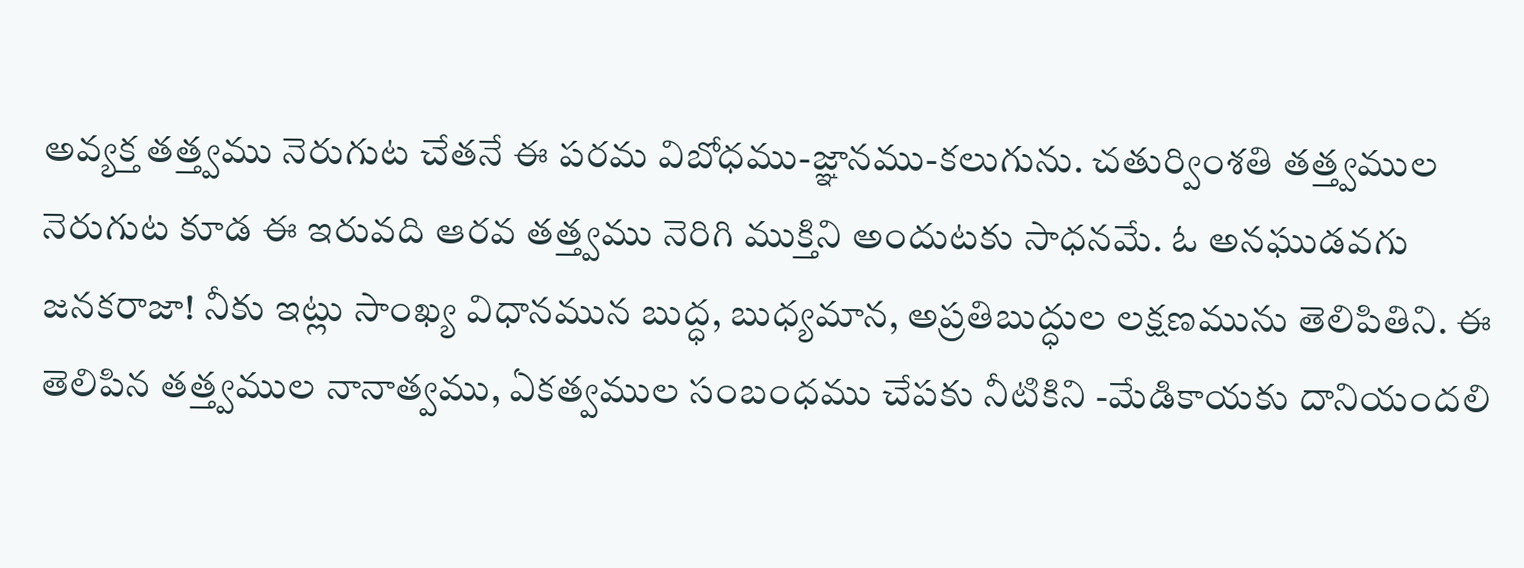అవ్యక్త తత్త్వము నెరుగుట చేతనే ఈ పరమ విబోధము-జ్ఞానము-కలుగును. చతుర్వింశతి తత్త్వముల నెరుగుట కూడ ఈ ఇరువది ఆరవ తత్త్వము నెరిగి ముక్తిని అందుటకు సాధనమే. ఓ అనఘుడవగు జనకరాజా! నీకు ఇట్లు సాంఖ్య విధానమున బుద్ధ, బుధ్యమాన, అప్రతిబుద్ధుల లక్షణమును తెలిపితిని. ఈ తెలిపిన తత్త్వముల నానాత్వము, ఏకత్వముల సంబంధము చేపకు నీటికిని -మేడికాయకు దానియందలి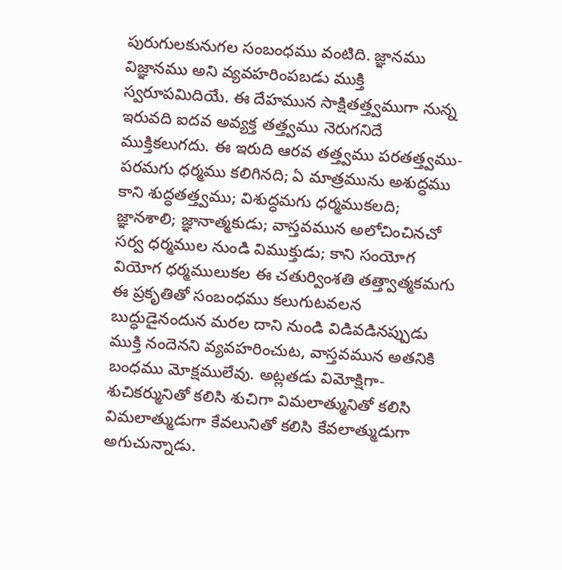పురుగులకునుగల సంబంధము వంటిది. జ్ఞానము విజ్ఞానము అని వ్యవహరింపబడు ముక్తి స్వరూపమిదియే. ఈ దేహమున సాక్షితత్త్వముగా నున్న ఇరువది ఐదవ అవ్యక్త తత్త్వము నెరుగనిదే ముక్తికలుగదు. ఈ ఇరుది ఆరవ తత్త్వము పరతత్త్వము-పరమగు ధర్మము కలిగినది; ఏ మాత్రమును అశుద్ధము కాని శుద్ధతత్త్వము; విశుద్ధమగు ధర్మముకలది; జ్ఞానశాలి; జ్ఞానాత్మకుడు; వాస్తవమున అలోచించినచో సర్వ ధర్మముల నుండి విముక్తుడు; కాని సంయోగ వియోగ ధర్మములుకల ఈ చతుర్వింశతి తత్త్వాత్మకమగు ఈ ప్రకృతితో సంబంధము కలుగుటవలన బుద్ధుడైనందున మరల దాని నుండి విడివడినప్పుడు ముక్తి నందెనని వ్యవహరించుట, వాస్తవమున అతనికి బంధము మోక్షములేవు. అట్లతడు విమోక్షిగా-శుచికర్మునితో కలిసి శుచిగా విమలాత్మునితో కలిసి విమలాత్ముడుగా కేవలునితో కలిసి కేవలాత్ముడుగా అగుచున్నాడు.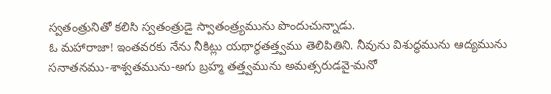స్వతంత్రునితో కలిసి స్వతంత్రుడై స్వాతంత్ర్యమును పొందుచున్నాడు.
ఓ మహారాజా! ఇంతవరకు నేను నీకిట్లు యథార్థతత్త్వము తెలిపితిని. నీవును విశుద్ధమును ఆద్యమును సనాతనము-శాశ్వతమును-అగు బ్రహ్మ తత్త్వమును అమత్సరుడవై-మనో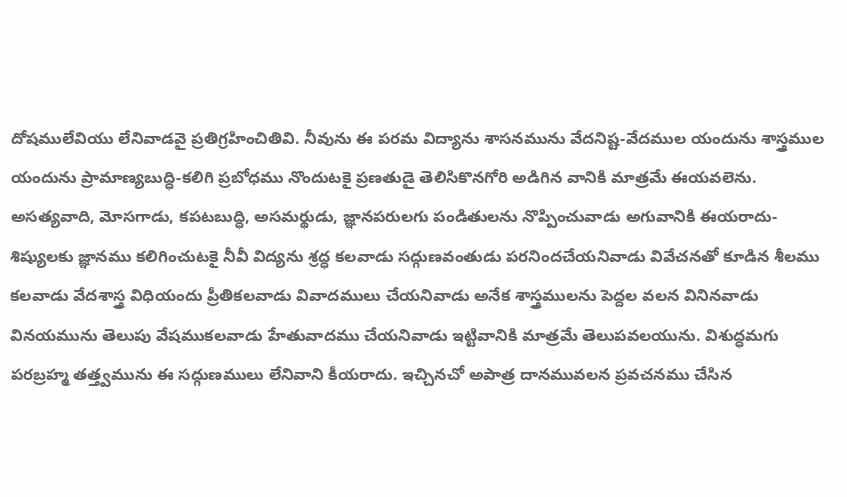దోషములేవియు లేనివాడవై ప్రతిగ్రహించితివి. నీవును ఈ పరమ విద్యాను శాసనమును వేదనిష్ట-వేదముల యందును శాస్త్రముల యందును ప్రామాణ్యబుద్ధి-కలిగి ప్రబోధము నొందుటకై ప్రణతుడై తెలిసికొనగోరి అడిగిన వానికి మాత్రమే ఈయవలెను. అసత్యవాది, మోసగాడు, కపటబుద్ధి, అసమర్థుడు, జ్ఞానపరులగు పండితులను నొప్పించువాడు అగువానికి ఈయరాదు-శిష్యులకు జ్ఞానము కలిగించుటకై నీవీ విద్యను శ్రద్ధ కలవాడు సద్గుణవంతుడు పరనిందచేయనివాడు వివేచనతో కూడిన శీలము కలవాడు వేదశాస్త్ర విధియందు ప్రీతికలవాడు వివాదములు చేయనివాడు అనేక శాస్త్రములను పెద్దల వలన వినినవాడు వినయమును తెలుపు వేషముకలవాడు హేతువాదము చేయనివాడు ఇట్టివానికి మాత్రమే తెలుపవలయును. విశుద్ధమగు పరబ్రహ్మ తత్త్వమును ఈ సద్గుణములు లేనివాని కీయరాదు. ఇచ్చినచో అపాత్ర దానమువలన ప్రవచనము చేసిన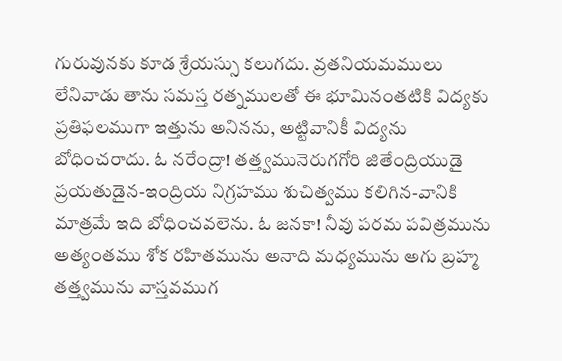గురువునకు కూడ శ్రేయస్సు కలుగదు. వ్రతనియమములు లేనివాడు తాను సమస్త రత్నములతో ఈ భూమినంతటికి విద్యకు ప్రతిఫలముగా ఇత్తును అనినను, అట్టివానికీ విద్యను బోధించరాదు. ఓ నరేంద్రా! తత్త్వమునెరుగగోరి జితేంద్రియుడై ప్రయతుడైన-ఇంద్రియ నిగ్రహము శుచిత్వము కలిగిన-వానికి మాత్రమే ఇది బోధించవలెను. ఓ జనకా! నీవు పరమ పవిత్రమును అత్యంతము శోక రహితమును అనాది మధ్యమును అగు బ్రహ్మ తత్త్వమును వాస్తవముగ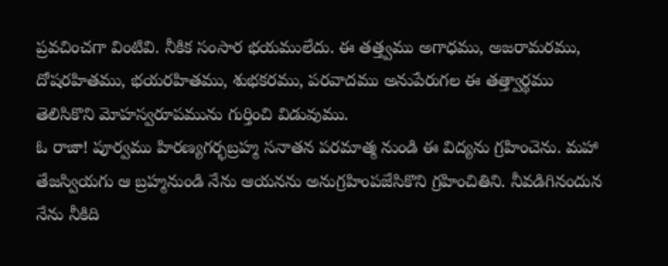ప్రవచించగా వింటివి. నీకిక సంసార భయములేదు. ఈ తత్త్వము అగాధము, అజరామరము, దోషరహితము, భయరహితము, శుభకరము, పరవాదము అనుపేరుగల ఈ తత్త్వార్థము తెలిసికొని మోహస్వరూపమును గుర్తించి విడువుము.
ఓ రాజా! పూర్వము హిరణ్యగర్భబ్రహ్మ సనాతన పరమాత్మ నుండి ఈ విద్యను గ్రహించెను. మహా తేజస్వియగు ఆ బ్రహ్మనుండి నేను ఆయనను అనుగ్రహింపజేసికొని గ్రహించితిని. నీవడిగినందున నేను నీకిది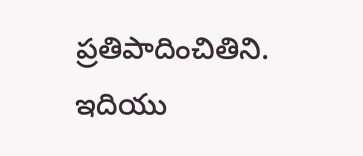ప్రతిపాదించితిని. ఇదియు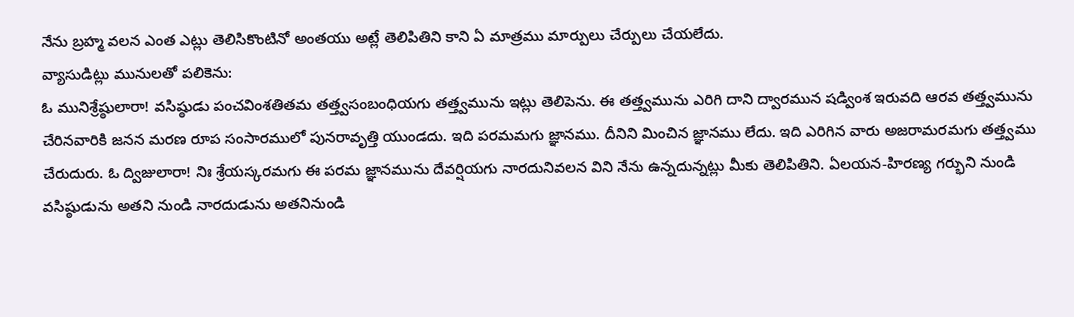నేను బ్రహ్మ వలన ఎంత ఎట్లు తెలిసికొంటినో అంతయు అట్లే తెలిపితిని కాని ఏ మాత్రము మార్పులు చేర్పులు చేయలేదు.
వ్యాసుడిట్లు మునులతో పలికెను:
ఓ మునిశ్రేష్ఠులారా! వసిష్ఠుడు పంచవింశతితమ తత్త్వసంబంధియగు తత్త్వమును ఇట్లు తెలిపెను. ఈ తత్త్వమును ఎరిగి దాని ద్వారమున షడ్వింశ ఇరువది ఆరవ తత్త్వమును చేరినవారికి జనన మరణ రూప సంసారములో పునరావృత్తి యుండదు. ఇది పరమమగు జ్ఞానము. దీనిని మించిన జ్ఞానము లేదు. ఇది ఎరిగిన వారు అజరామరమగు తత్త్వము చేరుదురు. ఓ ద్విజులారా! నిః శ్రేయస్కరమగు ఈ పరమ జ్ఞానమును దేవర్షియగు నారదునివలన విని నేను ఉన్నదున్నట్లు మీకు తెలిపితిని. ఏలయన-హిరణ్య గర్భుని నుండి వసిష్ఠుడును అతని నుండి నారదుడును అతనినుండి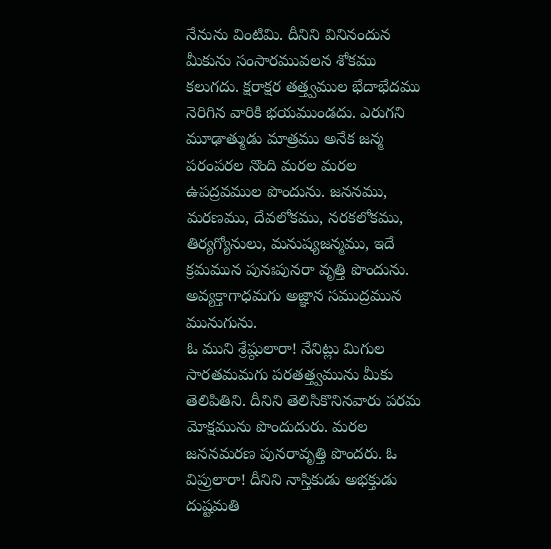నేనును వింటిమి. దీనిని వినినందున మీకును సంసారమువలన శోకము కలుగదు. క్షరాక్షర తత్త్వముల భేదాభేదము నెరిగిన వారికి భయముండదు. ఎరుగని మూఢాత్ముడు మాత్రము అనేక జన్మ పరంపరల నొంది మరల మరల ఉపద్రవముల పొందును. జననము, మరణము, దేవలోకము, నరకలోకము, తిర్యగ్యోనులు, మనుష్యజన్మము, ఇదే క్రమమున పునఃపునరా వృత్తి పొందును. అవ్యక్తాగాధమగు అజ్ఞాన సముద్రమున మునుగును.
ఓ ముని శ్రేష్ఠులారా! నేనిట్లు మిగుల సారతమమగు పరతత్త్వమును మీకు తెలిపితిని. దీనిని తెలిసికొనినవారు పరమ మోక్షమును పొందుదురు. మరల జననమరణ పునరావృత్తి పొందరు. ఓ విప్రులారా! దీనిని నాస్తికుడు అభక్తుడు దుష్టమతి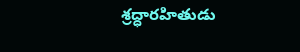శ్రద్ధారహితుడు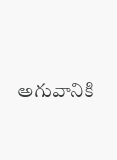అగువానికి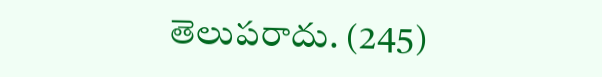తెలుపరాదు. (245)